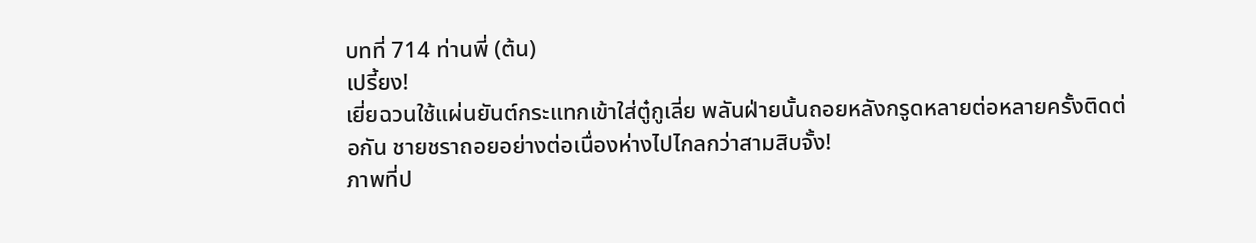บทที่ 714 ท่านพี่ (ต้น)
เปรี้ยง!
เยี่ยฉวนใช้แผ่นยันต์กระแทกเข้าใส่ตู๋กูเลี่ย พลันฝ่ายนั้นถอยหลังกรูดหลายต่อหลายครั้งติดต่อกัน ชายชราถอยอย่างต่อเนื่องห่างไปไกลกว่าสามสิบจั้ง!
ภาพที่ป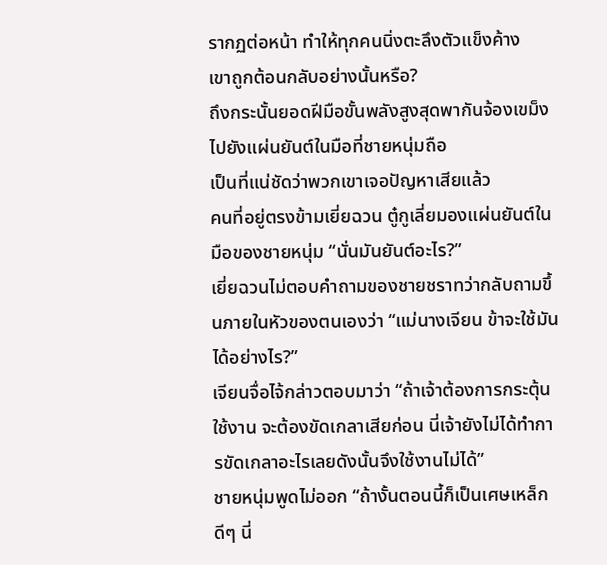รากฏต่อหน้า ทำให้ทุกคนนิ่งตะลึงตัวแข็งค้าง
เขาถูกต้อนกลับอย่างนั้นหรือ?
ถึงกระนั้นยอดฝีมือขั้นพลังสูงสุดพากันจ้องเขม็งไปยังแผ่นยันต์ในมือที่ชายหนุ่มถือ
เป็นที่แน่ชัดว่าพวกเขาเจอปัญหาเสียแล้ว
คนที่อยู่ตรงข้ามเยี่ยฉวน ตู๋กูเลี่ยมองแผ่นยันต์ในมือของชายหนุ่ม “นั่นมันยันต์อะไร?”
เยี่ยฉวนไม่ตอบคำถามของชายชราทว่ากลับถามขึ้นภายในหัวของตนเองว่า “แม่นางเจียน ข้าจะใช้มันได้อย่างไร?”
เจียนจื่อไจ้กล่าวตอบมาว่า “ถ้าเจ้าต้องการกระตุ้นใช้งาน จะต้องขัดเกลาเสียก่อน นี่เจ้ายังไม่ได้ทำการขัดเกลาอะไรเลยดังนั้นจึงใช้งานไม่ได้”
ชายหนุ่มพูดไม่ออก “ถ้างั้นตอนนี้ก็เป็นเศษเหล็กดีๆ นี่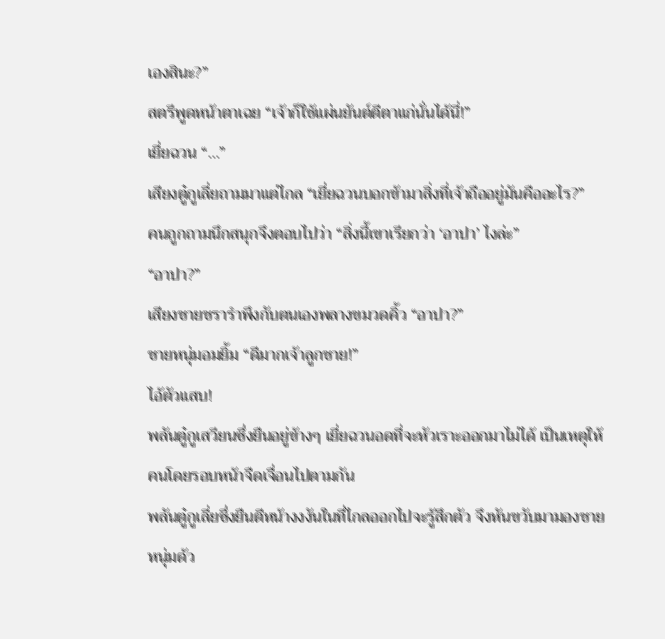เองสินะ?”
สตรีพูดหน้าตาเฉย “เจ้าก็ใช้แผ่นยันต์ตีตาแก่นั่นได้นี่!”
เยี่ยฉวน “…”
เสียงตู๋กูเลี่ยถามมาแต่ไกล “เยี่ยฉวนบอกข้ามาสิ่งที่เจ้าถืออยู่มันคืออะไร?”
คนถูกถามนึกสนุกจึงตอบไปว่า “สิ่งนี้เขาเรียกว่า ‘อาปา’ ไงล่ะ”
“อาปา?”
เสียงชายชรารำพึงกับตนเองพลางขมวดคิ้ว “อาปา?”
ชายหนุ่มอมยิ้ม “ดีมากเจ้าลูกชาย!”
ไอ้ตัวแสบ!
พลันตู๋กูเสวียนซึ่งยืนอยู่ข้างๆ เยี่ยฉวนอดที่จะหัวเราะออกมาไม่ได้ เป็นเหตุให้คนโดยรอบหน้าจืดเจื่อนไปตามกัน
พลันตู๋กูเลี่ยซึ่งยืนตีหน้างงงันในที่ไกลออกไปจะรู้สึกตัว จึงหันขวับมามองชายหนุ่มด้ว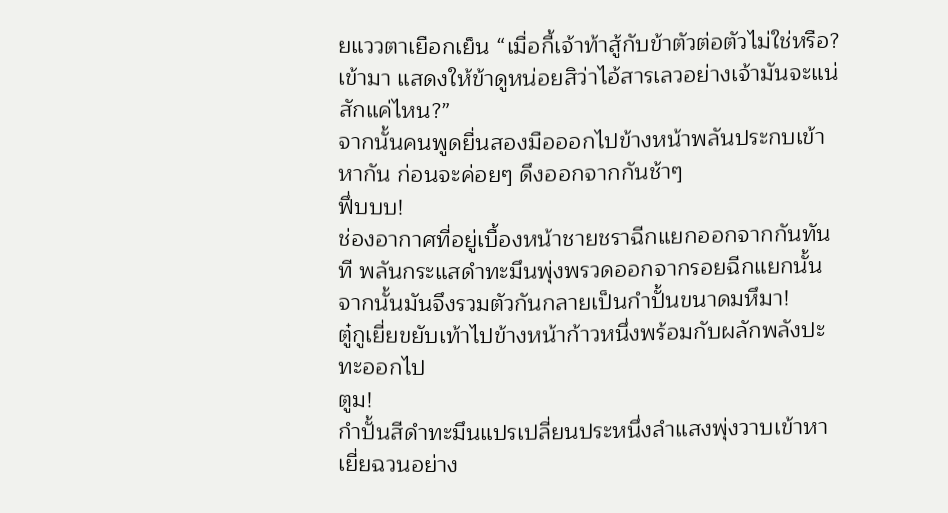ยแววตาเยือกเย็น “เมื่อกี้เจ้าท้าสู้กับข้าตัวต่อตัวไม่ใช่หรือ? เข้ามา แสดงให้ข้าดูหน่อยสิว่าไอ้สารเลวอย่างเจ้ามันจะแน่สักแค่ไหน?”
จากนั้นคนพูดยื่นสองมือออกไปข้างหน้าพลันประกบเข้าหากัน ก่อนจะค่อยๆ ดึงออกจากกันช้าๆ
ฟึ่บบบ!
ช่องอากาศที่อยู่เบื้องหน้าชายชราฉีกแยกออกจากกันทันที พลันกระแสดำทะมึนพุ่งพรวดออกจากรอยฉีกแยกนั้น จากนั้นมันจึงรวมตัวกันกลายเป็นกำปั้นขนาดมหึมา!
ตู๋กูเยี่ยขยับเท้าไปข้างหน้าก้าวหนึ่งพร้อมกับผลักพลังปะทะออกไป
ตูม!
กำปั้นสีดำทะมึนแปรเปลี่ยนประหนึ่งลำแสงพุ่งวาบเข้าหาเยี่ยฉวนอย่าง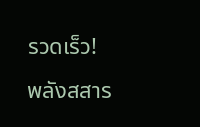รวดเร็ว!
พลังสสาร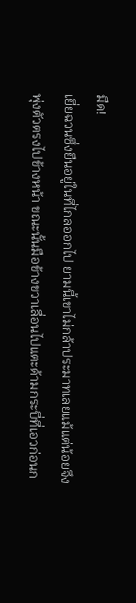มืด!
เยี่ยฉวนซึ่งยืนอยู่ในที่ไกลออกไป ยามนี้เขาไม่กล้าประมาทเลยแม้แต่น้อยจึงพุ่งตัวตรงไปข้างหน้า ขณะนั้นมือข้างขวาเลื่อนไปแตะด้ามกระบี่ที่เอวก่อนก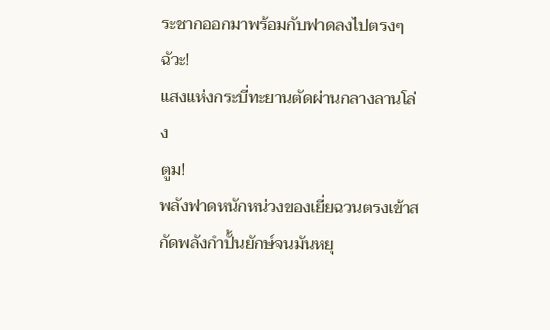ระชากออกมาพร้อมกับฟาดลงไปตรงๆ
ฉัวะ!
แสงแห่งกระบี่ทะยานตัดผ่านกลางลานโล่ง
ตูม!
พลังฟาดหนักหน่วงของเยี่ยฉวนตรงเข้าสกัดพลังกำปั้นยักษ์จนมันหยุ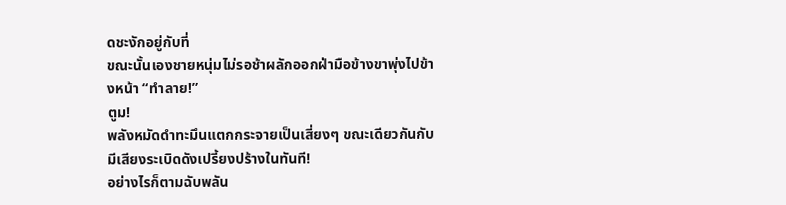ดชะงักอยู่กับที่
ขณะนั้นเองชายหนุ่มไม่รอช้าผลักออกฝ่ามือข้างขาพุ่งไปข้างหน้า “ทำลาย!”
ตูม!
พลังหมัดดำทะมึนแตกกระจายเป็นเสี่ยงๆ ขณะเดียวกันกับมีเสียงระเบิดดังเปรี้ยงปร้างในทันที!
อย่างไรก็ตามฉับพลัน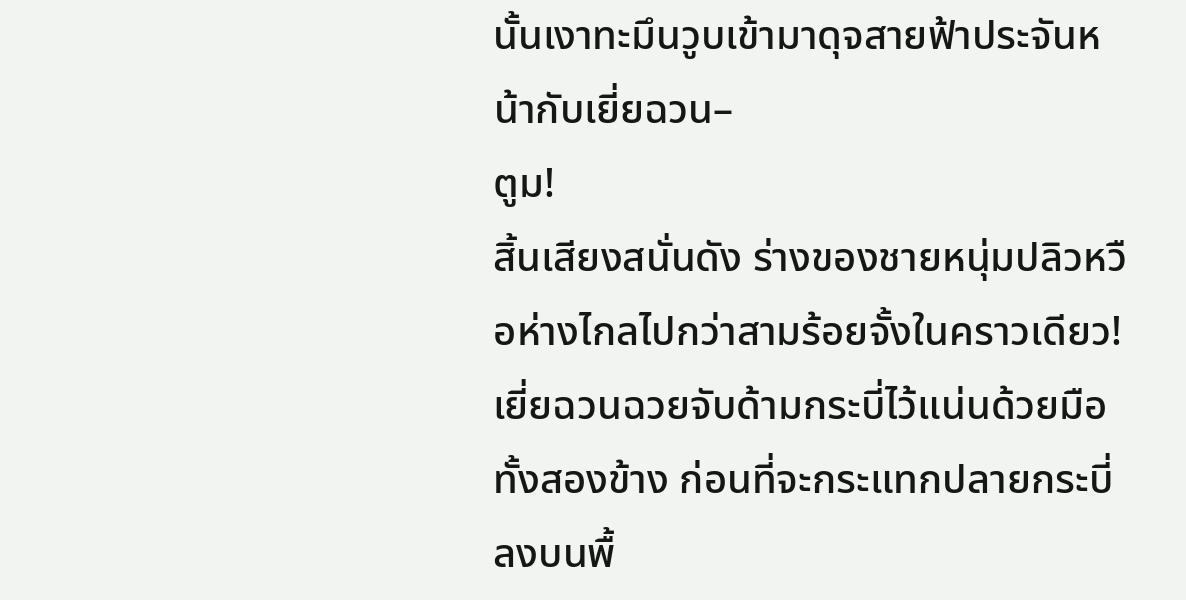นั้นเงาทะมึนวูบเข้ามาดุจสายฟ้าประจันหน้ากับเยี่ยฉวน–
ตูม!
สิ้นเสียงสนั่นดัง ร่างของชายหนุ่มปลิวหวือห่างไกลไปกว่าสามร้อยจั้งในคราวเดียว!
เยี่ยฉวนฉวยจับด้ามกระบี่ไว้แน่นด้วยมือทั้งสองข้าง ก่อนที่จะกระแทกปลายกระบี่ลงบนพื้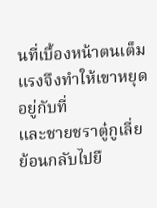นที่เบื้องหน้าตนเต็มแรงจึงทำให้เขาหยุดอยู่กับที่
และชายชราตู๋กูเลี่ยย้อนกลับไปยื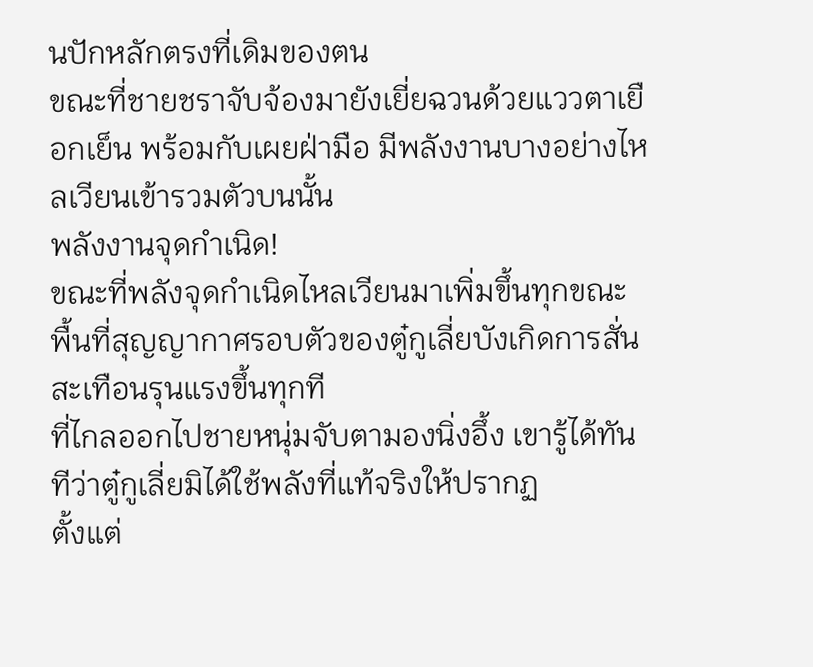นปักหลักตรงที่เดิมของตน
ขณะที่ชายชราจับจ้องมายังเยี่ยฉวนด้วยแววตาเยือกเย็น พร้อมกับเผยฝ่ามือ มีพลังงานบางอย่างไหลเวียนเข้ารวมตัวบนนั้น
พลังงานจุดกำเนิด!
ขณะที่พลังจุดกำเนิดไหลเวียนมาเพิ่มขึ้นทุกขณะ พื้นที่สุญญากาศรอบตัวของตู๋กูเลี่ยบังเกิดการสั่นสะเทือนรุนแรงขึ้นทุกที
ที่ไกลออกไปชายหนุ่มจับตามองนิ่งอึ้ง เขารู้ได้ทันทีว่าตู๋กูเลี่ยมิได้ใช้พลังที่แท้จริงให้ปรากฏ
ตั้งแต่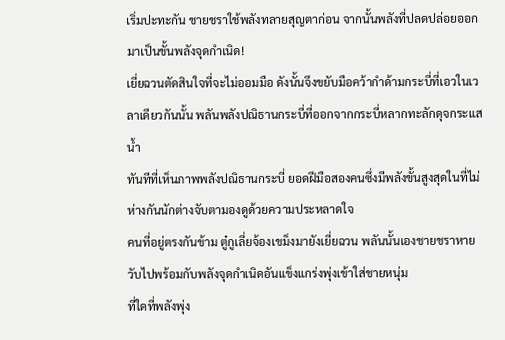เริ่มปะทะกัน ชายชราใช้พลังทลายสุญตาก่อน จากนั้นพลังที่ปลดปล่อยออกมาเป็นขั้นพลังจุดกำเนิด!
เยี่ยฉวนตัดสินใจที่จะไม่ออมมือ ดังนั้นจึงขยับมือคว้ากำด้ามกระบี่ที่เอวในเวลาเดียวกันนั้น พลันพลังปณิธานกระบี่ที่ออกจากกระบี่หลากทะลักดุจกระแสน้ำ
ทันทีที่เห็นภาพพลังปณิธานกระบี่ ยอดฝีมือสองคนซึ่งมีพลังขั้นสูงสุดในที่ไม่ห่างกันนักต่างจับตามองดูด้วยความประหลาดใจ
คนที่อยู่ตรงกันข้าม ตู๋กูเลี่ยจ้องเขม็งมายังเยี่ยฉวน พลันนั้นเองชายชราหายวับไปพร้อมกับพลังจุดกำเนิดอันแข็งแกร่งพุ่งเข้าใส่ชายหนุ่ม
ที่ใดที่พลังพุ่ง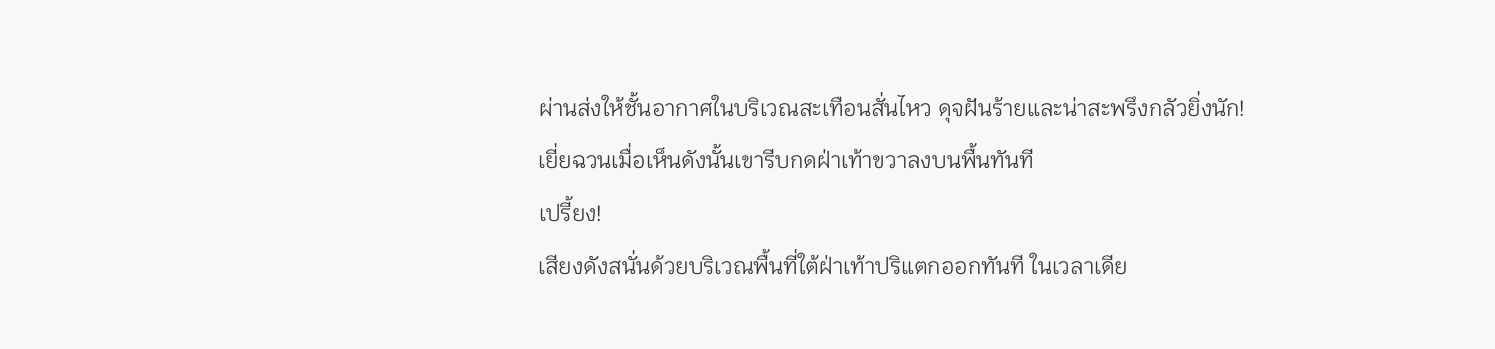ผ่านส่งให้ชั้นอากาศในบริเวณสะเทือนสั่นไหว ดุจฝันร้ายและน่าสะพรึงกลัวยิ่งนัก!
เยี่ยฉวนเมื่อเห็นดังนั้นเขารีบกดฝ่าเท้าขวาลงบนพื้นทันที
เปรี้ยง!
เสียงดังสนั่นด้วยบริเวณพื้นที่ใต้ฝ่าเท้าปริแตกออกทันที ในเวลาเดีย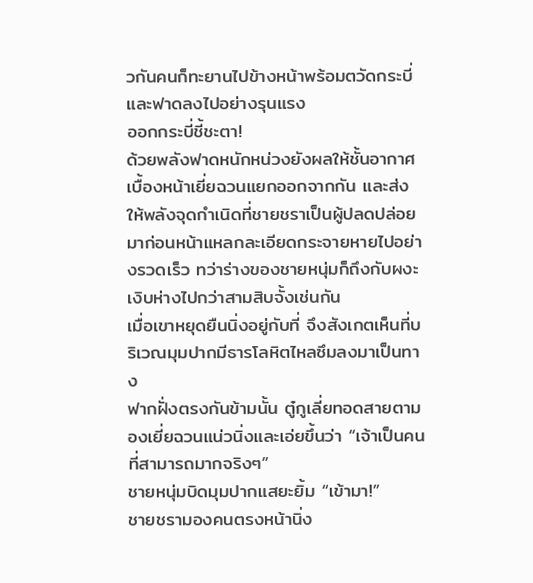วกันคนก็ทะยานไปข้างหน้าพร้อมตวัดกระบี่และฟาดลงไปอย่างรุนแรง
ออกกระบี่ชี้ชะตา!
ด้วยพลังฟาดหนักหน่วงยังผลให้ชั้นอากาศเบื้องหน้าเยี่ยฉวนแยกออกจากกัน และส่งให้พลังจุดกำเนิดที่ชายชราเป็นผู้ปลดปล่อยมาก่อนหน้าแหลกละเอียดกระจายหายไปอย่างรวดเร็ว ทว่าร่างของชายหนุ่มก็ถึงกับผงะเงิบห่างไปกว่าสามสิบจั้งเช่นกัน
เมื่อเขาหยุดยืนนิ่งอยู่กับที่ จึงสังเกตเห็นที่บริเวณมุมปากมีธารโลหิตไหลซึมลงมาเป็นทาง
ฟากฝั่งตรงกันข้ามนั้น ตู๋กูเลี่ยทอดสายตามองเยี่ยฉวนแน่วนิ่งและเอ่ยขึ้นว่า “เจ้าเป็นคนที่สามารถมากจริงๆ”
ชายหนุ่มบิดมุมปากแสยะยิ้ม “เข้ามา!”
ชายชรามองคนตรงหน้านิ่ง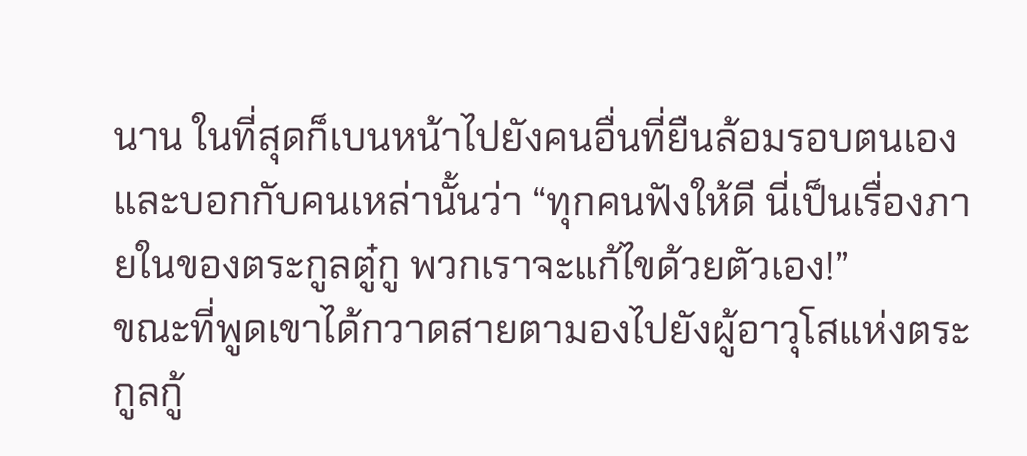นาน ในที่สุดก็เบนหน้าไปยังคนอื่นที่ยืนล้อมรอบตนเองและบอกกับคนเหล่านั้นว่า “ทุกคนฟังให้ดี นี่เป็นเรื่องภายในของตระกูลตู๋กู พวกเราจะแก้ไขด้วยตัวเอง!”
ขณะที่พูดเขาได้กวาดสายตามองไปยังผู้อาวุโสแห่งตระกูลกู้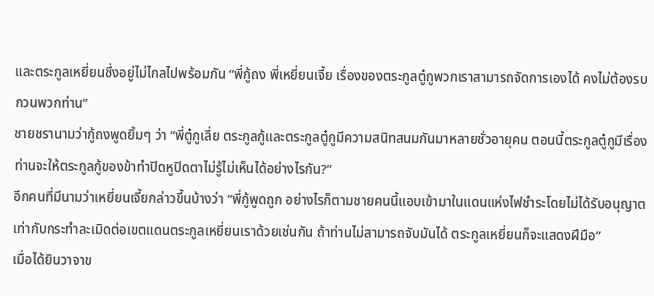และตระกูลเหยี่ยนซึ่งอยู่ไม่ไกลไปพร้อมกัน “พี่กู้ถง พี่เหยี่ยนเจี้ย เรื่องของตระกูลตู๋กูพวกเราสามารถจัดการเองได้ คงไม่ต้องรบกวนพวกท่าน”
ชายชรานามว่ากู้ถงพูดยิ้มๆ ว่า “พี่ตู๋กูเลี่ย ตระกูลกู้และตระกูลตู๋กูมีความสนิทสนมกันมาหลายชั่วอายุคน ตอนนี้ตระกูลตู๋กูมีเรื่อง ท่านจะให้ตระกูลกู้ของข้าทำปิดหูปิดตาไม่รู้ไม่เห็นได้อย่างไรกัน?”
อีกคนที่มีนามว่าเหยี่ยนเจี้ยกล่าวขึ้นบ้างว่า “พี่กู้พูดถูก อย่างไรก็ตามชายคนนี้แอบเข้ามาในแดนแห่งไฟชำระโดยไม่ได้รับอนุญาต เท่ากับกระทำละเมิดต่อเขตแดนตระกูลเหยี่ยนเราด้วยเช่นกัน ถ้าท่านไม่สามารถจับมันได้ ตระกูลเหยี่ยนก็จะแสดงฝีมือ”
เมื่อได้ยินวาจาข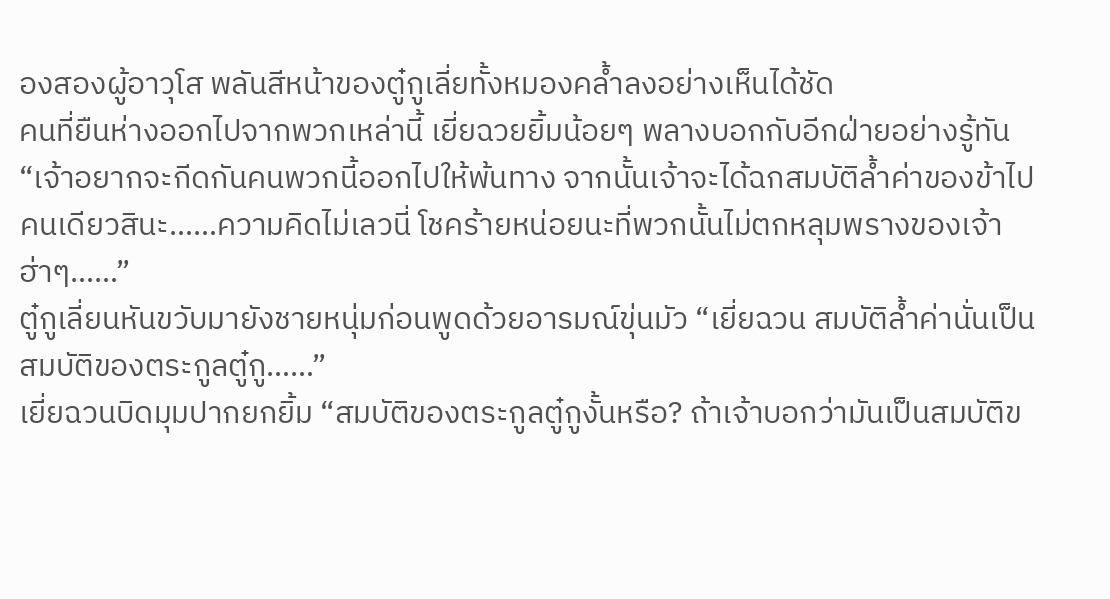องสองผู้อาวุโส พลันสีหน้าของตู๋กูเลี่ยทั้งหมองคล้ำลงอย่างเห็นได้ชัด
คนที่ยืนห่างออกไปจากพวกเหล่านี้ เยี่ยฉวยยิ้มน้อยๆ พลางบอกกับอีกฝ่ายอย่างรู้ทัน “เจ้าอยากจะกีดกันคนพวกนี้ออกไปให้พ้นทาง จากนั้นเจ้าจะได้ฉกสมบัติล้ำค่าของข้าไปคนเดียวสินะ……ความคิดไม่เลวนี่ โชคร้ายหน่อยนะที่พวกนั้นไม่ตกหลุมพรางของเจ้า ฮ่าๆ……”
ตู๋กูเลี่ยนหันขวับมายังชายหนุ่มก่อนพูดด้วยอารมณ์ขุ่นมัว “เยี่ยฉวน สมบัติล้ำค่านั่นเป็นสมบัติของตระกูลตู๋กู……”
เยี่ยฉวนบิดมุมปากยกยิ้ม “สมบัติของตระกูลตู๋กูงั้นหรือ? ถ้าเจ้าบอกว่ามันเป็นสมบัติข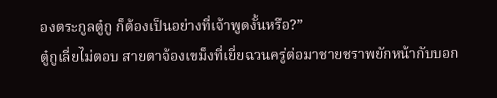องตระกูลตู๋กู ก็ต้องเป็นอย่างที่เจ้าพูดงั้นหรือ?”
ตู๋กูเลี่ยไม่ตอบ สายตาจ้องเขม็งที่เยี่ยฉวนครู่ต่อมาชายชราพยักหน้ากับบอก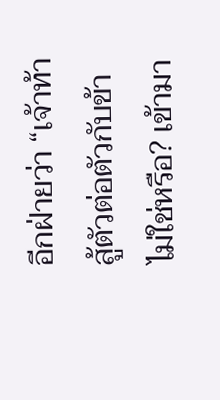อีกฝ่ายว่า “เจ้าท้าสู้ตัวต่อตัวกับข้าไม่ใช่หรือ? เข้ามา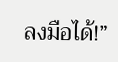ลงมือได้!”